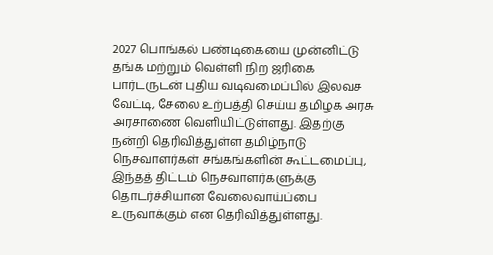2027 பொங்கல் பண்டிகையை முன்னிட்டு தங்க மற்றும் வெள்ளி நிற ஜரிகை பார்டருடன் புதிய வடிவமைப்பில் இலவச வேட்டி, சேலை உற்பத்தி செய்ய தமிழக அரசு அரசாணை வெளியிட்டுள்ளது. இதற்கு நன்றி தெரிவித்துள்ள தமிழ்நாடு நெசவாளர்கள் சங்கங்களின் கூட்டமைப்பு, இந்தத் திட்டம் நெசவாளர்களுக்கு தொடர்ச்சியான வேலைவாய்ப்பை உருவாக்கும் என தெரிவித்துள்ளது.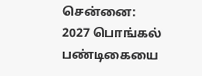சென்னை: 2027 பொங்கல் பண்டிகையை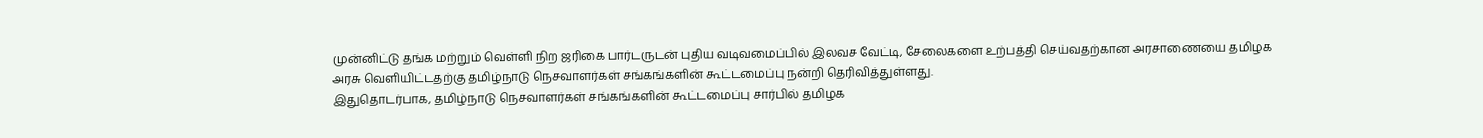முன்னிட்டு தங்க மற்றும் வெள்ளி நிற ஜரிகை பார்டருடன் புதிய வடிவமைப்பில் இலவச வேட்டி, சேலைகளை உற்பத்தி செய்வதற்கான அரசாணையை தமிழக அரசு வெளியிட்டதற்கு தமிழ்நாடு நெசவாளர்கள் சங்கங்களின் கூட்டமைப்பு நன்றி தெரிவித்துள்ளது.
இதுதொடர்பாக, தமிழ்நாடு நெசவாளர்கள் சங்கங்களின் கூட்டமைப்பு சார்பில் தமிழக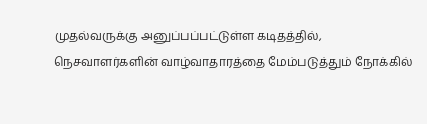முதல்வருக்கு அனுப்பப்பட்டுள்ள கடிதத்தில், நெசவாளர்களின் வாழ்வாதாரத்தை மேம்படுத்தும் நோக்கில்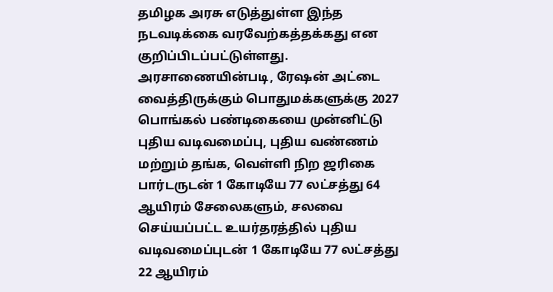தமிழக அரசு எடுத்துள்ள இந்த நடவடிக்கை வரவேற்கத்தக்கது என குறிப்பிடப்பட்டுள்ளது.
அரசாணையின்படி, ரேஷன் அட்டை வைத்திருக்கும் பொதுமக்களுக்கு 2027 பொங்கல் பண்டிகையை முன்னிட்டு புதிய வடிவமைப்பு, புதிய வண்ணம் மற்றும் தங்க, வெள்ளி நிற ஜரிகை பார்டருடன் 1 கோடியே 77 லட்சத்து 64 ஆயிரம் சேலைகளும், சலவை செய்யப்பட்ட உயர்தரத்தில் புதிய வடிவமைப்புடன் 1 கோடியே 77 லட்சத்து 22 ஆயிரம்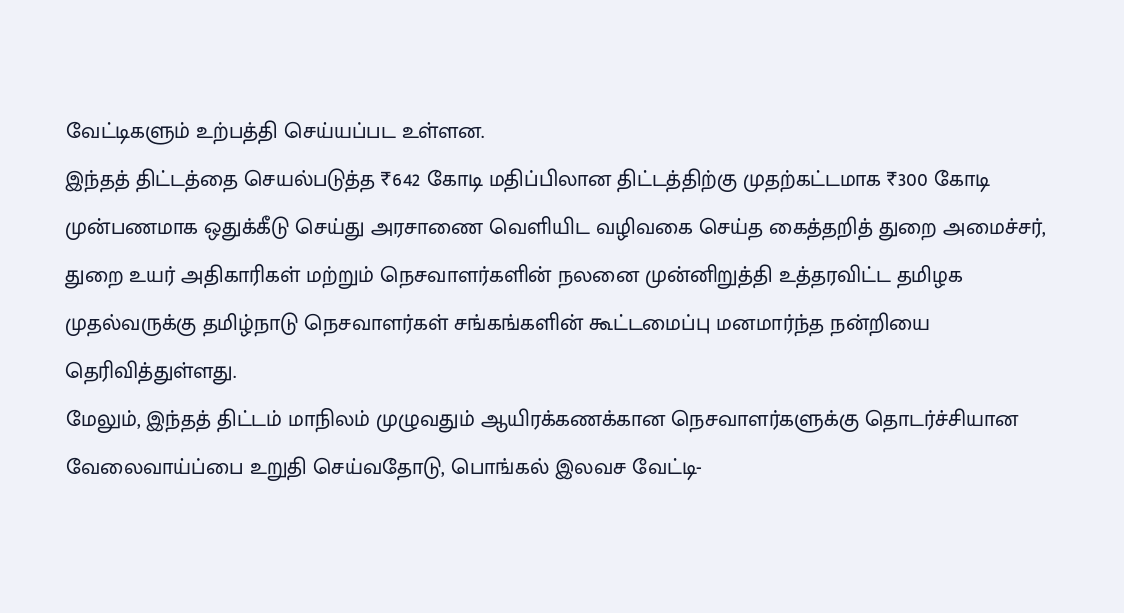வேட்டிகளும் உற்பத்தி செய்யப்பட உள்ளன.
இந்தத் திட்டத்தை செயல்படுத்த ₹642 கோடி மதிப்பிலான திட்டத்திற்கு முதற்கட்டமாக ₹300 கோடி முன்பணமாக ஒதுக்கீடு செய்து அரசாணை வெளியிட வழிவகை செய்த கைத்தறித் துறை அமைச்சர், துறை உயர் அதிகாரிகள் மற்றும் நெசவாளர்களின் நலனை முன்னிறுத்தி உத்தரவிட்ட தமிழக முதல்வருக்கு தமிழ்நாடு நெசவாளர்கள் சங்கங்களின் கூட்டமைப்பு மனமார்ந்த நன்றியை தெரிவித்துள்ளது.
மேலும், இந்தத் திட்டம் மாநிலம் முழுவதும் ஆயிரக்கணக்கான நெசவாளர்களுக்கு தொடர்ச்சியான வேலைவாய்ப்பை உறுதி செய்வதோடு, பொங்கல் இலவச வேட்டி-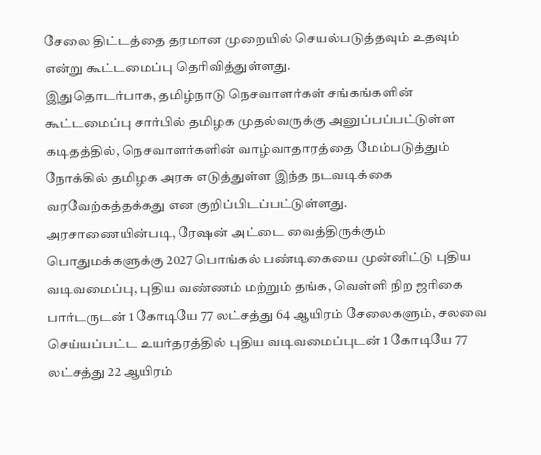சேலை திட்டத்தை தரமான முறையில் செயல்படுத்தவும் உதவும் என்று கூட்டமைப்பு தெரிவித்துள்ளது.
இதுதொடர்பாக, தமிழ்நாடு நெசவாளர்கள் சங்கங்களின் கூட்டமைப்பு சார்பில் தமிழக முதல்வருக்கு அனுப்பப்பட்டுள்ள கடிதத்தில், நெசவாளர்களின் வாழ்வாதாரத்தை மேம்படுத்தும் நோக்கில் தமிழக அரசு எடுத்துள்ள இந்த நடவடிக்கை வரவேற்கத்தக்கது என குறிப்பிடப்பட்டுள்ளது.
அரசாணையின்படி, ரேஷன் அட்டை வைத்திருக்கும் பொதுமக்களுக்கு 2027 பொங்கல் பண்டிகையை முன்னிட்டு புதிய வடிவமைப்பு, புதிய வண்ணம் மற்றும் தங்க, வெள்ளி நிற ஜரிகை பார்டருடன் 1 கோடியே 77 லட்சத்து 64 ஆயிரம் சேலைகளும், சலவை செய்யப்பட்ட உயர்தரத்தில் புதிய வடிவமைப்புடன் 1 கோடியே 77 லட்சத்து 22 ஆயிரம்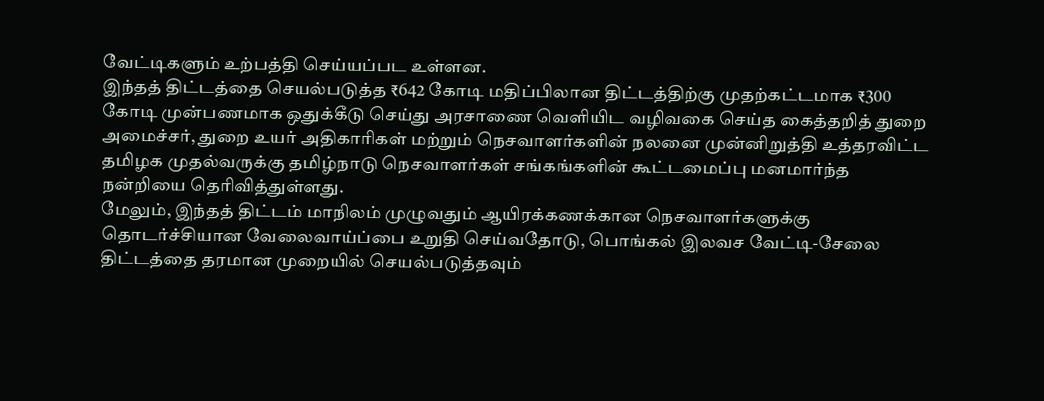வேட்டிகளும் உற்பத்தி செய்யப்பட உள்ளன.
இந்தத் திட்டத்தை செயல்படுத்த ₹642 கோடி மதிப்பிலான திட்டத்திற்கு முதற்கட்டமாக ₹300 கோடி முன்பணமாக ஒதுக்கீடு செய்து அரசாணை வெளியிட வழிவகை செய்த கைத்தறித் துறை அமைச்சர், துறை உயர் அதிகாரிகள் மற்றும் நெசவாளர்களின் நலனை முன்னிறுத்தி உத்தரவிட்ட தமிழக முதல்வருக்கு தமிழ்நாடு நெசவாளர்கள் சங்கங்களின் கூட்டமைப்பு மனமார்ந்த நன்றியை தெரிவித்துள்ளது.
மேலும், இந்தத் திட்டம் மாநிலம் முழுவதும் ஆயிரக்கணக்கான நெசவாளர்களுக்கு தொடர்ச்சியான வேலைவாய்ப்பை உறுதி செய்வதோடு, பொங்கல் இலவச வேட்டி-சேலை திட்டத்தை தரமான முறையில் செயல்படுத்தவும்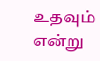உதவும் என்று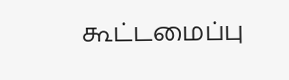கூட்டமைப்பு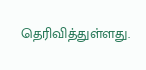தெரிவித்துள்ளது.